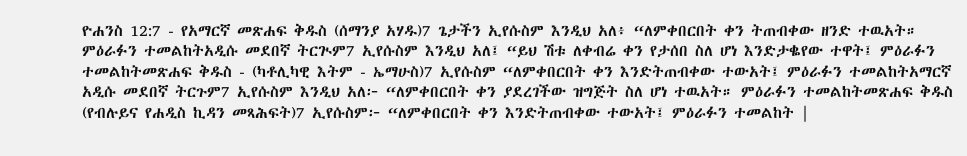ዮሐንስ 12:7 - የአማርኛ መጽሐፍ ቅዱስ (ሰማንያ አሃዱ)7 ጌታችን ኢየሱስም እንዲህ አለ፥ “ለምቀበርበት ቀን ትጠብቀው ዘንድ ተዉአት። ምዕራፉን ተመልከትአዲሱ መደበኛ ትርጒም7 ኢየሱስም እንዲህ አለ፤ “ይህ ሽቱ ለቀብሬ ቀን የታሰበ ስለ ሆነ እንድታቈየው ተዋት፤ ምዕራፉን ተመልከትመጽሐፍ ቅዱስ - (ካቶሊካዊ እትም - ኤማሁስ)7 ኢየሱስም “ለምቀበርበት ቀን እንድትጠብቀው ተውአት፤ ምዕራፉን ተመልከትአማርኛ አዲሱ መደበኛ ትርጉም7 ኢየሱስም እንዲህ አለ፦ “ለምቀበርበት ቀን ያደረገችው ዝግጅት ስለ ሆነ ተዉአት። ምዕራፉን ተመልከትመጽሐፍ ቅዱስ (የብሉይና የሐዲስ ኪዳን መጻሕፍት)7 ኢየሱስም፦ “ለምቀበርበት ቀን እንድትጠብቀው ተውአት፤ ምዕራፉን ተመልከት |